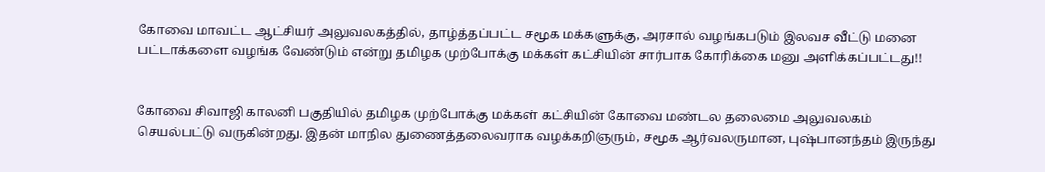கோவை மாவட்ட ஆட்சியர் அலுவலகத்தில், தாழ்த்தப்பட்ட சமூக மக்களுக்கு, அரசால் வழங்கபடும் இலவச வீட்டு மனை பட்டாக்களை வழங்க வேண்டும் என்று தமிழக முற்போக்கு மக்கள் கட்சியின் சார்பாக கோரிக்கை மனு அளிக்கப்பட்டது!!


கோவை சிவாஜி காலனி பகுதியில் தமிழக முற்போக்கு மக்கள் கட்சியின் கோவை மண்டல தலைமை அலுவலகம் செயல்பட்டு வருகின்றது. இதன் மாநில துணைத்தலைவராக வழக்கறிஞரும், சமூக ஆர்வலருமான, புஷ்பானந்தம் இருந்து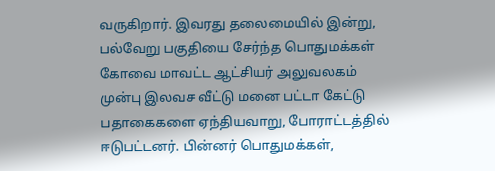வருகிறார். இவரது தலைமையில் இன்று, பல்வேறு பகுதியை சேர்ந்த பொதுமக்கள் கோவை மாவட்ட ஆட்சியர் அலுவலகம் முன்பு இலவச வீட்டு மனை பட்டா கேட்டு பதாகைகளை ஏந்தியவாறு, போராட்டத்தில் ஈடுபட்டனர். பின்னர் பொதுமக்கள்,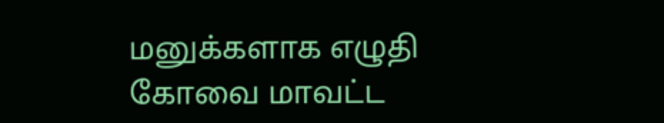மனுக்களாக எழுதி கோவை மாவட்ட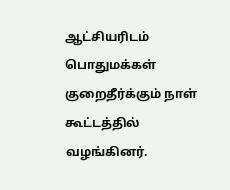ஆட்சியரிடம் பொதுமக்கள் குறைதீர்க்கும் நாள் கூட்டத்தில் வழங்கினர்.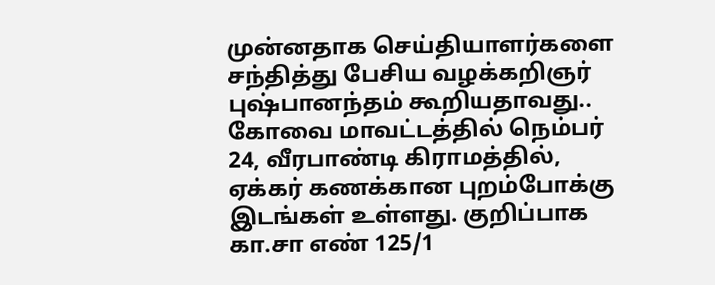முன்னதாக செய்தியாளர்களை சந்தித்து பேசிய வழக்கறிஞர் புஷ்பானந்தம் கூறியதாவது.. கோவை மாவட்டத்தில் நெம்பர் 24, வீரபாண்டி கிராமத்தில், ஏக்கர் கணக்கான புறம்போக்கு இடங்கள் உள்ளது. குறிப்பாக கா.சா எண் 125/1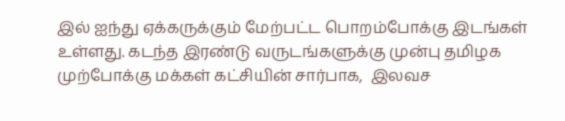இல் ஐந்து ஏக்கருக்கும் மேற்பட்ட பொறம்போக்கு இடங்கள் உள்ளது. கடந்த இரண்டு வருடங்களுக்கு முன்பு தமிழக முற்போக்கு மக்கள் கட்சியின் சார்பாக,  இலவச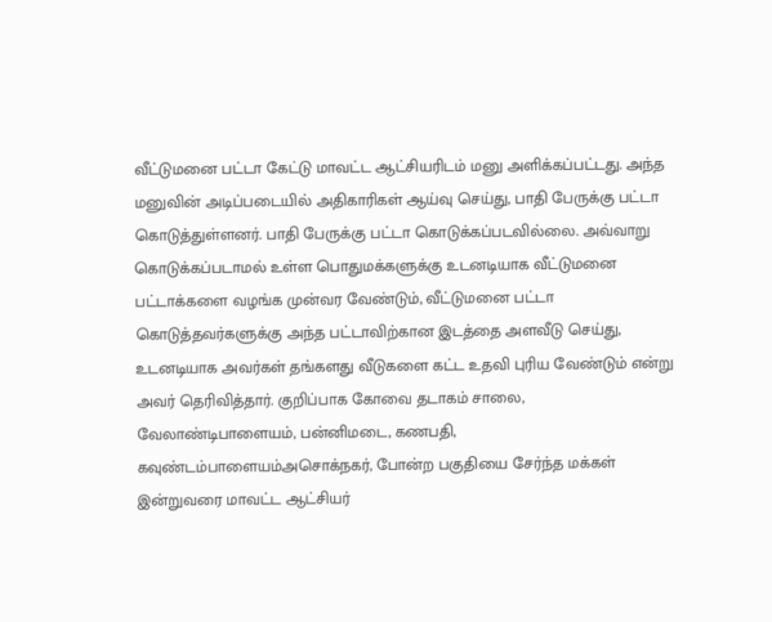வீட்டுமனை பட்டா கேட்டு மாவட்ட ஆட்சியரிடம் மனு அளிக்கப்பட்டது. அந்த மனுவின் அடிப்படையில் அதிகாரிகள் ஆய்வு செய்து, பாதி பேருக்கு பட்டா கொடுத்துள்ளனர். பாதி பேருக்கு பட்டா கொடுக்கப்படவில்லை. அவ்வாறு கொடுக்கப்படாமல் உள்ள பொதுமக்களுக்கு உடனடியாக வீட்டுமனை பட்டாக்களை வழங்க முன்வர வேண்டும், வீட்டுமனை பட்டா கொடுத்தவர்களுக்கு அந்த பட்டாவிற்கான இடத்தை அளவீடு செய்து, உடனடியாக அவர்கள் தங்களது வீடுகளை கட்ட உதவி புரிய வேண்டும் என்று அவர் தெரிவித்தார். குறிப்பாக கோவை தடாகம் சாலை, வேலாண்டிபாளையம், பன்னிமடை, கணபதி, கவுண்டம்பாளையம்அசொக்நகர், போன்ற பகுதியை சேர்ந்த மக்கள் இன்றுவரை மாவட்ட ஆட்சியர்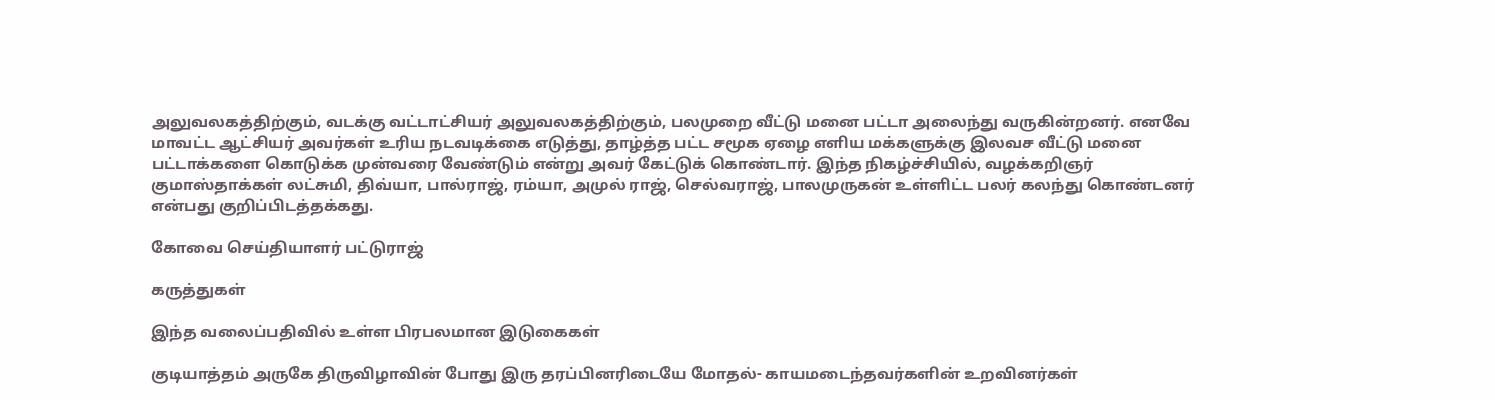அலுவலகத்திற்கும், வடக்கு வட்டாட்சியர் அலுவலகத்திற்கும், பலமுறை வீட்டு மனை பட்டா அலைந்து வருகின்றனர். எனவே மாவட்ட ஆட்சியர் அவர்கள் உரிய நடவடிக்கை எடுத்து, தாழ்த்த பட்ட சமூக ஏழை எளிய மக்களுக்கு இலவச வீட்டு மனை பட்டாக்களை கொடுக்க முன்வரை வேண்டும் என்று அவர் கேட்டுக் கொண்டார். இந்த நிகழ்ச்சியில், வழக்கறிஞர் குமாஸ்தாக்கள் லட்சுமி, திவ்யா, பால்ராஜ், ரம்யா, அமுல் ராஜ், செல்வராஜ், பாலமுருகன் உள்ளிட்ட பலர் கலந்து கொண்டனர் என்பது குறிப்பிடத்தக்கது.

கோவை செய்தியாளர் பட்டுராஜ்

கருத்துகள்

இந்த வலைப்பதிவில் உள்ள பிரபலமான இடுகைகள்

குடியாத்தம் அருகே திருவிழாவின் போது இரு தரப்பினரிடையே மோதல்- காயமடைந்தவர்களின் உறவினர்கள்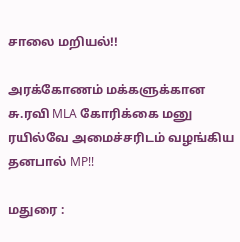சாலை மறியல்!!

அரக்கோணம் மக்களுக்கான சு.ரவி MLA கோரிக்கை மனு ரயில்வே அமைச்சரிடம் வழங்கிய தனபால் MP!!

மதுரை :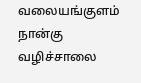வலையங்குளம் நான்கு வழிச்சாலை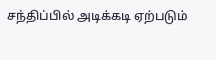சந்திப்பில் அடிக்கடி ஏற்படும்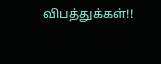விபத்துக்கள்!!